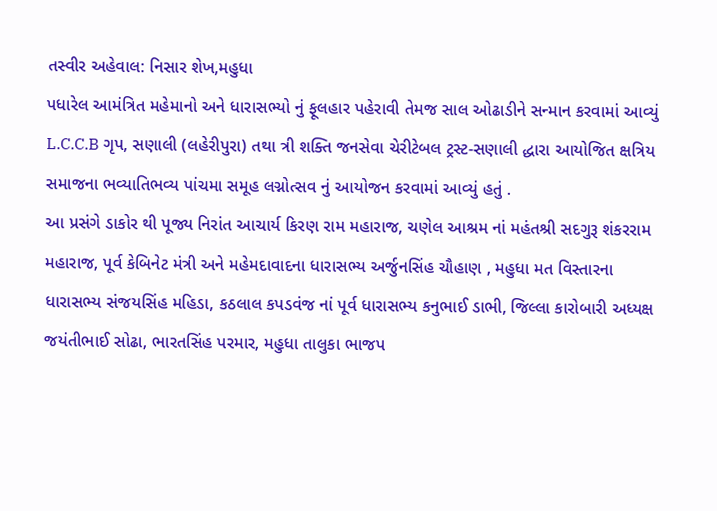તસ્વીર અહેવાલ: નિસાર શેખ,મહુધા
પધારેલ આમંત્રિત મહેમાનો અને ધારાસભ્યો નું ફૂલહાર પહેરાવી તેમજ સાલ ઓઢાડીને સન્માન કરવામાં આવ્યું
L.C.C.B ગૃપ, સણાલી (લહેરીપુરા) તથા ત્રી શક્તિ જનસેવા ચેરીટેબલ ટ્રસ્ટ-સણાલી દ્ધારા આયોજિત ક્ષત્રિય સમાજના ભવ્યાતિભવ્ય પાંચમા સમૂહ લગ્નોત્સવ નું આયોજન કરવામાં આવ્યું હતું .
આ પ્રસંગે ડાકોર થી પૂજ્ય નિરાંત આચાર્ય કિરણ રામ મહારાજ, ચણેલ આશ્રમ નાં મહંતશ્રી સદગુરૂ શંકરરામ મહારાજ, પૂર્વ કેબિનેટ મંત્રી અને મહેમદાવાદના ધારાસભ્ય અર્જુનસિંહ ચૌહાણ , મહુધા મત વિસ્તારના ધારાસભ્ય સંજયસિંહ મહિડા, કઠલાલ કપડવંજ નાં પૂર્વ ધારાસભ્ય કનુભાઈ ડાભી, જિલ્લા કારોબારી અધ્યક્ષ જયંતીભાઈ સોઢા, ભારતસિંહ પરમાર, મહુધા તાલુકા ભાજપ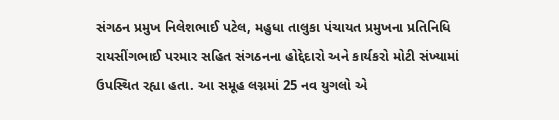સંગઠન પ્રમુખ નિલેશભાઈ પટેલ, મહુધા તાલુકા પંચાયત પ્રમુખના પ્રતિનિધિ રાયસીંગભાઈ પરમાર સહિત સંગઠનના હોદ્દેદારો અને કાર્યકરો મોટી સંખ્યામાં ઉપસ્થિત રહ્યા હતા. આ સમૂહ લગ્નમાં 25 નવ યુગલો એ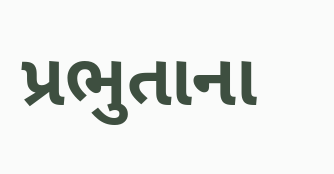પ્રભુતાના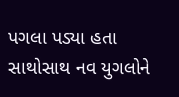પગલા પડ્યા હતા સાથોસાથ નવ યુગલોને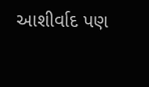આશીર્વાદ પણ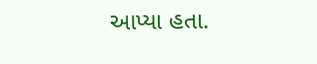આપ્યા હતા.